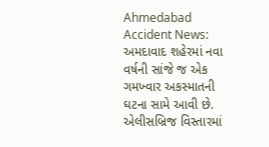Ahmedabad Accident News: અમદાવાદ શહેરમાં નવા વર્ષની સાંજે જ એક ગમખ્વાર અકસ્માતની ઘટના સામે આવી છે. એલીસબ્રિજ વિસ્તારમાં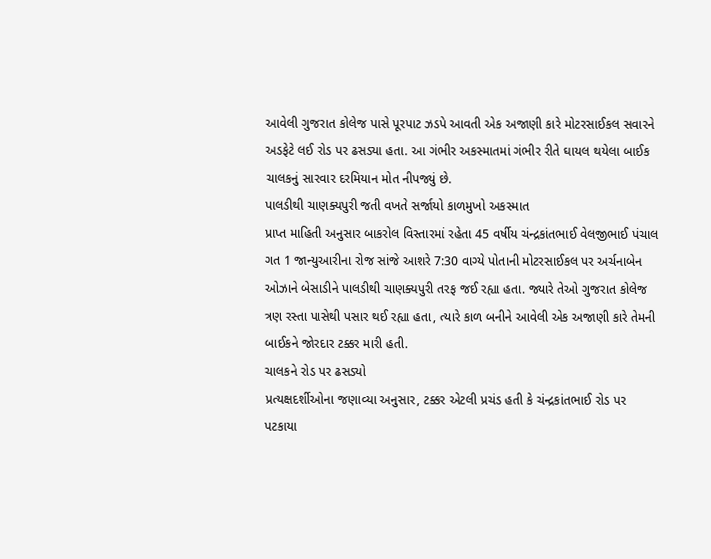આવેલી ગુજરાત કોલેજ પાસે પૂરપાટ ઝડપે આવતી એક અજાણી કારે મોટરસાઈકલ સવારને અડફેટે લઈ રોડ પર ઢસડ્યા હતા. આ ગંભીર અકસ્માતમાં ગંભીર રીતે ઘાયલ થયેલા બાઈક ચાલકનું સારવાર દરમિયાન મોત નીપજ્યું છે.
પાલડીથી ચાણક્યપુરી જતી વખતે સર્જાયો કાળમુખો અકસ્માત
પ્રાપ્ત માહિતી અનુસાર બાકરોલ વિસ્તારમાં રહેતા 45 વર્ષીય ચંન્દ્રકાંતભાઈ વેલજીભાઈ પંચાલ ગત 1 જાન્યુઆરીના રોજ સાંજે આશરે 7:30 વાગ્યે પોતાની મોટરસાઈકલ પર અર્ચનાબેન ઓઝાને બેસાડીને પાલડીથી ચાણક્યપુરી તરફ જઈ રહ્યા હતા. જ્યારે તેઓ ગુજરાત કોલેજ ત્રણ રસ્તા પાસેથી પસાર થઈ રહ્યા હતા, ત્યારે કાળ બનીને આવેલી એક અજાણી કારે તેમની બાઈકને જોરદાર ટક્કર મારી હતી.
ચાલકને રોડ પર ઢસડ્યો
પ્રત્યક્ષદર્શીઓના જણાવ્યા અનુસાર, ટક્કર એટલી પ્રચંડ હતી કે ચંન્દ્રકાંતભાઈ રોડ પર પટકાયા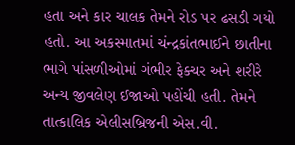હતા અને કાર ચાલક તેમને રોડ પર ઢસડી ગયો હતો. આ અકસ્માતમાં ચંન્દ્રકાંતભાઈને છાતીના ભાગે પાંસળીઓમાં ગંભીર ફેક્ચર અને શરીરે અન્ય જીવલેણ ઈજાઓ પહોંચી હતી. તેમને તાત્કાલિક એલીસબ્રિજની એસ.વી.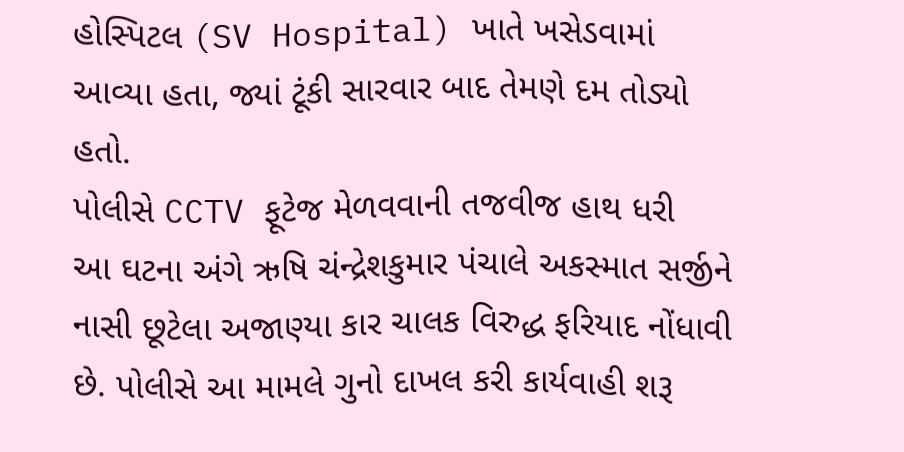હોસ્પિટલ (SV Hospital) ખાતે ખસેડવામાં આવ્યા હતા, જ્યાં ટૂંકી સારવાર બાદ તેમણે દમ તોડ્યો હતો.
પોલીસે CCTV ફૂટેજ મેળવવાની તજવીજ હાથ ધરી
આ ઘટના અંગે ઋષિ ચંન્દ્રેશકુમાર પંચાલે અકસ્માત સર્જીને નાસી છૂટેલા અજાણ્યા કાર ચાલક વિરુદ્ધ ફરિયાદ નોંધાવી છે. પોલીસે આ મામલે ગુનો દાખલ કરી કાર્યવાહી શરૂ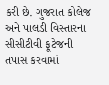કરી છે. ગુજરાત કોલેજ અને પાલડી વિસ્તારના સીસીટીવી ફૂટેજની તપાસ કરવામાં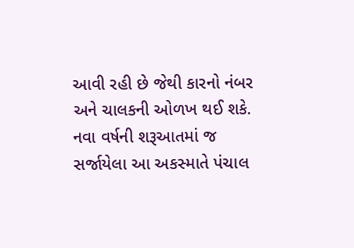આવી રહી છે જેથી કારનો નંબર અને ચાલકની ઓળખ થઈ શકે. નવા વર્ષની શરૂઆતમાં જ સર્જાયેલા આ અકસ્માતે પંચાલ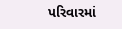પરિવારમાં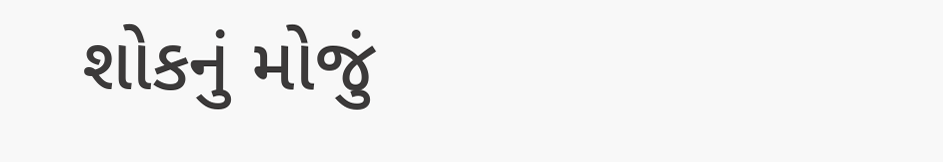શોકનું મોજું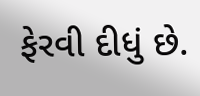ફેરવી દીધું છે.